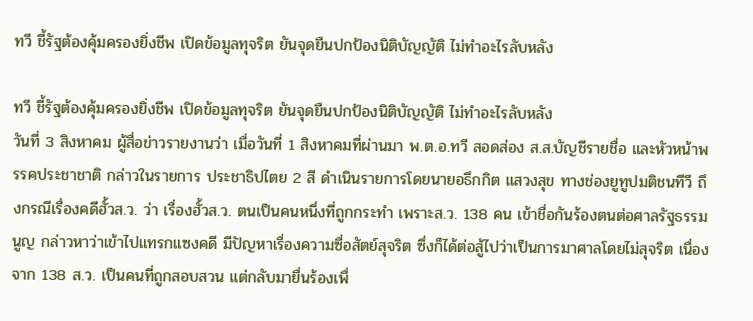ทวี ชี้รัฐต้องคุ้มครองยิ่งชีพ เปิดข้อมูลทุจริต ยันจุดยืนปกป้องนิติบัญญัติ ไม่ทำอะไรลับหลัง

ทวี ชี้รัฐต้องคุ้มครองยิ่งชีพ เปิดข้อมูลทุจริต ยันจุดยืนปกป้องนิติบัญญัติ ไม่ทำอะไรลับหลัง
วันที่ 3 สิงหาคม ผู้สื่อข่าวรายงานว่า เมื่อวันที่ 1 สิงหาคมที่ผ่านมา พ.ต.อ.ทวี สอดส่อง ส.ส.บัญชีรายชื่อ และหัวหน้าพรรคประชาชาติ กล่าวในรายการ ประชาธิปไตย 2 สี ดำเนินรายการโดยนายอธึกกิต แสวงสุข ทางช่องยูทูปมติชนทีวี ถึงกรณีเรื่องคดีฮั้วส.ว. ว่า เรื่องฮั้วส.ว. ตนเป็นคนหนึ่งที่ถูกกระทำ เพราะส.ว. 138 คน เข้าชื่อกันร้องตนต่อศาลรัฐธรรมนูญ กล่าวหาว่าเข้าไปแทรกแซงคดี มีปัญหาเรื่องความซื่อสัตย์สุจริต ซึ่งก็ได้ต่อสู้ไปว่าเป็นการมาศาลโดยไม่สุจริต เนื่องจาก 138 ส.ว. เป็นคนที่ถูกสอบสวน แต่กลับมายื่นร้องเพื่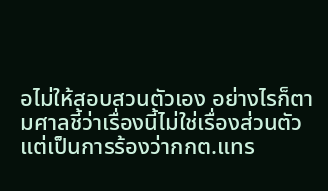อไม่ให้สอบสวนตัวเอง อย่างไรก็ตามศาลชี้ว่าเรื่องนี้ไม่ใช่เรื่องส่วนตัว แต่เป็นการร้องว่ากกต.แทร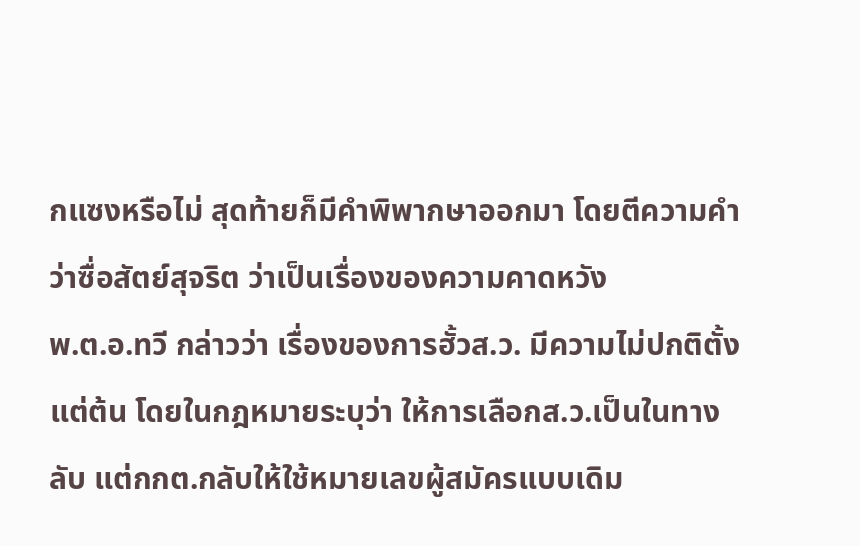กแซงหรือไม่ สุดท้ายก็มีคำพิพากษาออกมา โดยตีความคำว่าซื่อสัตย์สุจริต ว่าเป็นเรื่องของความคาดหวัง
พ.ต.อ.ทวี กล่าวว่า เรื่องของการฮั้วส.ว. มีความไม่ปกติตั้งแต่ต้น โดยในกฎหมายระบุว่า ให้การเลือกส.ว.เป็นในทางลับ แต่กกต.กลับให้ใช้หมายเลขผู้สมัครแบบเดิม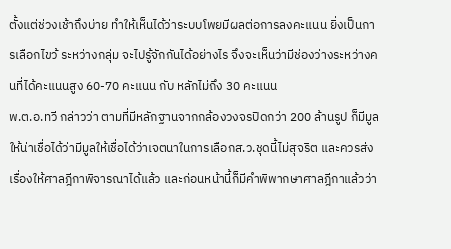ตั้งแต่ช่วงเช้าถึงบ่าย ทำให้เห็นได้ว่าระบบโพยมีผลต่อการลงคะแนน ยิ่งเป็นการเลือกไขว้ ระหว่างกลุ่ม จะไปรู้จักกันได้อย่างไร จึงจะเห็นว่ามีช่องว่างระหว่างคนที่ได้คะแนนสูง 60-70 คะแนน กับ หลักไม่ถึง 30 คะแนน
พ.ต.อ.ทวี กล่าวว่า ตามที่มีหลักฐานจากกล้องวงจรปิดกว่า 200 ล้านรูป ก็มีมูลให้น่าเชื่อได้ว่ามีมูลให้เชื่อได้ว่าเจตนาในการเลือกส.ว.ชุดนี้ไม่สุจริต และควรส่งเรื่องให้ศาลฎีกาพิจารณาได้แล้ว และก่อนหน้านี้ก็มีคำพิพากษาศาลฎีกาแล้วว่า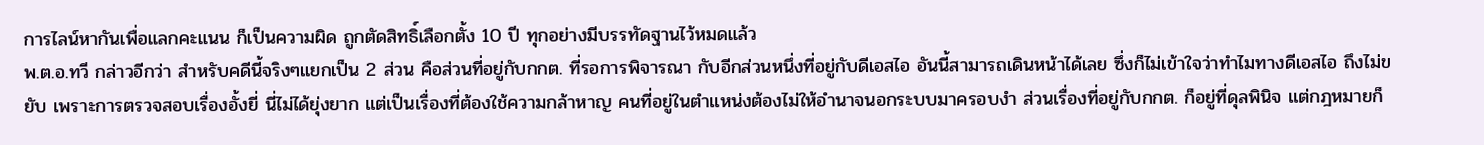การไลน์หากันเพื่อแลกคะแนน ก็เป็นความผิด ถูกตัดสิทธิ์เลือกตั้ง 10 ปี ทุกอย่างมีบรรทัดฐานไว้หมดแล้ว
พ.ต.อ.ทวี กล่าวอีกว่า สำหรับคดีนี้จริงๆแยกเป็น 2 ส่วน คือส่วนที่อยู่กับกกต. ที่รอการพิจารณา กับอีกส่วนหนึ่งที่อยู่กับดีเอสไอ อันนี้สามารถเดินหน้าได้เลย ซึ่งก็ไม่เข้าใจว่าทำไมทางดีเอสไอ ถึงไม่ขยับ เพราะการตรวจสอบเรื่องอั้งยี่ นี่ไม่ได้ยุ่งยาก แต่เป็นเรื่องที่ต้องใช้ความกล้าหาญ คนที่อยู่ในตำแหน่งต้องไม่ให้อำนาจนอกระบบมาครอบงำ ส่วนเรื่องที่อยู่กับกกต. ก็อยู่ที่ดุลพินิจ แต่กฎหมายก็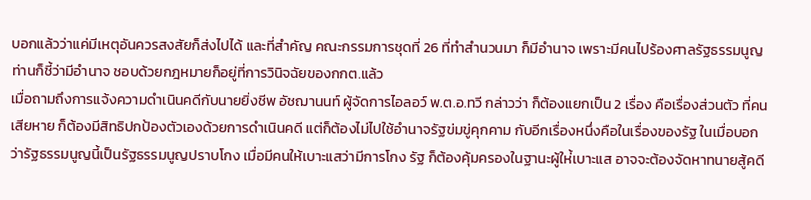บอกแล้วว่าแค่มีเหตุอันควรสงสัยก็ส่งไปได้ และที่สำคัญ คณะกรรมการชุดที่ 26 ที่ทำสำนวนมา ก็มีอำนาจ เพราะมีคนไปร้องศาลรัฐธรรมนูญ ท่านก็ชี้ว่ามีอำนาจ ชอบด้วยกฎหมายก็อยู่ที่การวินิจฉัยของกกต.แล้ว
เมื่อถามถึงการแจ้งความดำเนินคดีกับนายยิ่งชีพ อัชฌานนท์ ผู้จัดการไอลอว์ พ.ต.อ.ทวี กล่าวว่า ก็ต้องแยกเป็น 2 เรื่อง คือเรื่องส่วนตัว ที่คนเสียหาย ก็ต้องมีสิทธิปกป้องตัวเองด้วยการดำเนินคดี แต่ก็ต้องไม่ไปใช้อำนาจรัฐข่มขู่คุกคาม กับอีกเรื่องหนึ่งคือในเรื่องของรัฐ ในเมื่อบอกว่ารัฐธรรมนูญนี้เป็นรัฐธรรมนูญปราบโกง เมื่อมีคนให้เบาะแสว่ามีการโกง รัฐ ก็ต้องคุ้มครองในฐานะผู้ให่้เบาะแส อาจจะต้องจัดหาทนายสู้คดี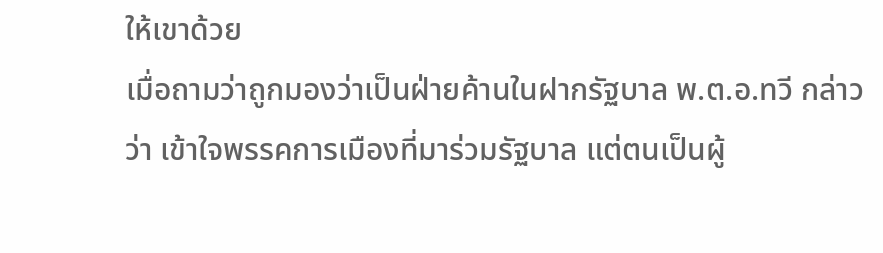ให้เขาด้วย
เมื่อถามว่าถูกมองว่าเป็นฝ่ายค้านในฝากรัฐบาล พ.ต.อ.ทวี กล่าวว่า เข้าใจพรรคการเมืองที่มาร่วมรัฐบาล แต่ตนเป็นผู้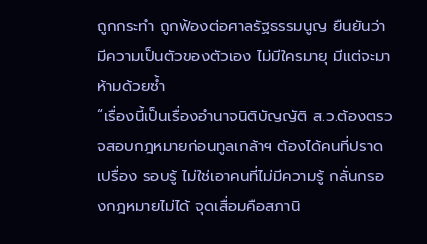ถูกกระทำ ถูกฟ้องต่อศาลรัฐธรรมนูญ ยืนยันว่ามีความเป็นตัวของตัวเอง ไม่มีใครมายุ มีแต่จะมาห้ามด้วยซ้ำ
“เรื่องนี้เป็นเรื่องอำนาจนิติบัญญัติ ส.ว.ต้องตรวจสอบกฎหมายก่อนทูลเกล้าฯ ต้องได้คนที่ปราดเปรื่อง รอบรู้ ไม่ใช่เอาคนที่ไม่มีความรู้ กลั่นกรองกฎหมายไม่ได้ จุดเสื่อมคือสภานิ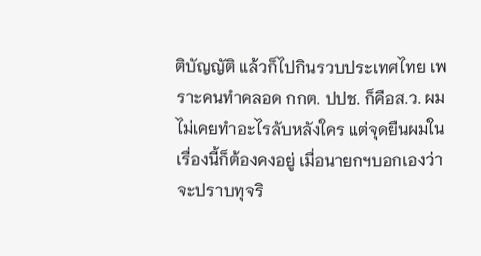ติบัญญัติ แล้วก็ไปกินรวบประเทศไทย เพราะคนทำคลอด กกต. ปปช. ก็คือส.ว. ผมไม่เคยทำอะไรลับหลังใคร แต่จุดยืนผมในเรื่องนี้ก็ต้องคงอยู่ เมื่อนายกฯบอกเองว่าจะปราบทุจริ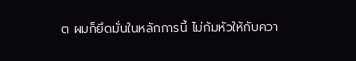ต ผมก็ยึดมั่นในหลักการนี้ ไม่ก้มหัวให้กับควา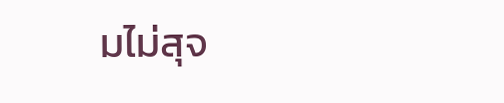มไม่สุจ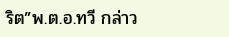ริต”พ.ต.อ.ทวี กล่าว